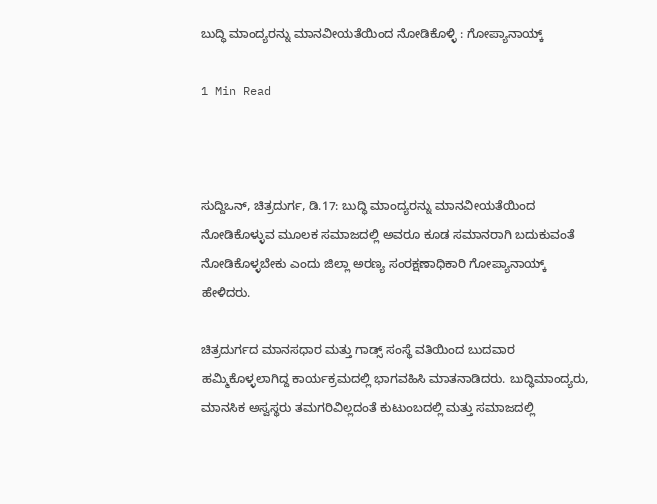ಬುದ್ಧಿ ಮಾಂದ್ಯರನ್ನು ಮಾನವೀಯತೆಯಿಂದ ನೋಡಿಕೊಳ್ಳಿ : ಗೋಪ್ಯಾನಾಯ್ಕ್

1 Min Read



ಸುದ್ದಿಒನ್, ಚಿತ್ರದುರ್ಗ, ಡಿ.17: ಬುದ್ಧಿ ಮಾಂದ್ಯರನ್ನು ಮಾನವೀಯತೆಯಿಂದ ನೋಡಿಕೊಳ್ಳುವ ಮೂಲಕ ಸಮಾಜದಲ್ಲಿ ಅವರೂ ಕೂಡ ಸಮಾನರಾಗಿ ಬದುಕುವಂತೆ ನೋಡಿಕೊಳ್ಳಬೇಕು ಎಂದು ಜಿಲ್ಲಾ ಅರಣ್ಯ ಸಂರಕ್ಷಣಾಧಿಕಾರಿ ಗೋಪ್ಯಾನಾಯ್ಕ್ ಹೇಳಿದರು.

ಚಿತ್ರದುರ್ಗದ ಮಾನಸಧಾರ ಮತ್ತು ಗಾಡ್ಸ್ ಸಂಸ್ಥೆ ವತಿಯಿಂದ ಬುದವಾರ ಹಮ್ಮಿಕೊಳ್ಳಲಾಗಿದ್ದ ಕಾರ್ಯಕ್ರಮದಲ್ಲಿ ಭಾಗವಹಿಸಿ ಮಾತನಾಡಿದರು. ಬುದ್ಧಿಮಾಂದ್ಯರು, ಮಾನಸಿಕ ಅಸ್ವಸ್ಥರು ತಮಗರಿವಿಲ್ಲದಂತೆ ಕುಟುಂಬದಲ್ಲಿ ಮತ್ತು ಸಮಾಜದಲ್ಲಿ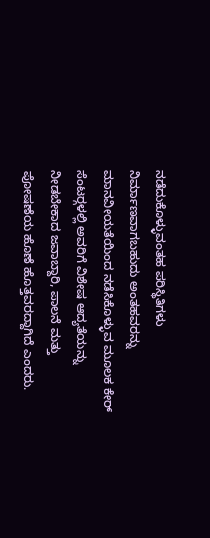ನಡೆದುಕೊಳ್ಳುವಂತಹ ಪರಿಸ್ಥಿತಿಗಳು ನಿರ್ಮಾಣವಾಗಬಹುದು ಅಂತಹವರನ್ನು ಮಾನವೀಯತೆಯಿಂದ ನಡೆಸಿಕೊಳ್ಳುವ ಮೂಲಕ ಕೇರ್ ಸೆಂಟರ್‍ಗಳಲ್ಲಿ ಅವರಿಗೆ ವಿಶೇಷ ಆದ್ಯತೆಯನ್ನು ನೀಡಬೇಕಾದ ಜವಾಬ್ದಾರಿ, ಪಾಲನೆ ಮತ್ತು ಪೋಷಣೆಯ ಹೊಣೆ ಹೊತ್ತವರದ್ದಾಗಿದೆ ಎಂದರು.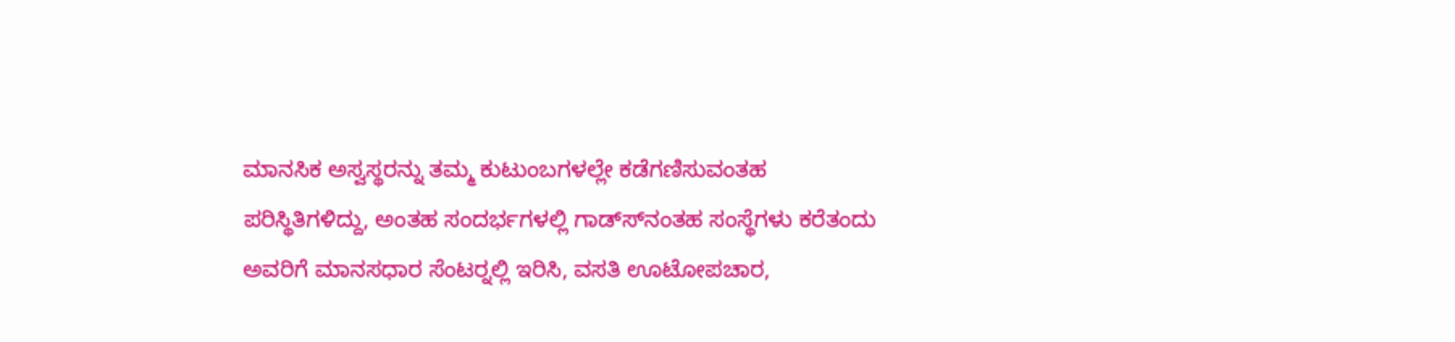ಮಾನಸಿಕ ಅಸ್ವಸ್ಥರನ್ನು ತಮ್ಮ ಕುಟುಂಬಗಳಲ್ಲೇ ಕಡೆಗಣಿಸುವಂತಹ ಪರಿಸ್ಥಿತಿಗಳಿದ್ದು, ಅಂತಹ ಸಂದರ್ಭಗಳಲ್ಲಿ ಗಾಡ್ಸ್‍ನಂತಹ ಸಂಸ್ಥೆಗಳು ಕರೆತಂದು ಅವರಿಗೆ ಮಾನಸಧಾರ ಸೆಂಟರ್‍ನಲ್ಲಿ ಇರಿಸಿ, ವಸತಿ ಊಟೋಪಚಾರ,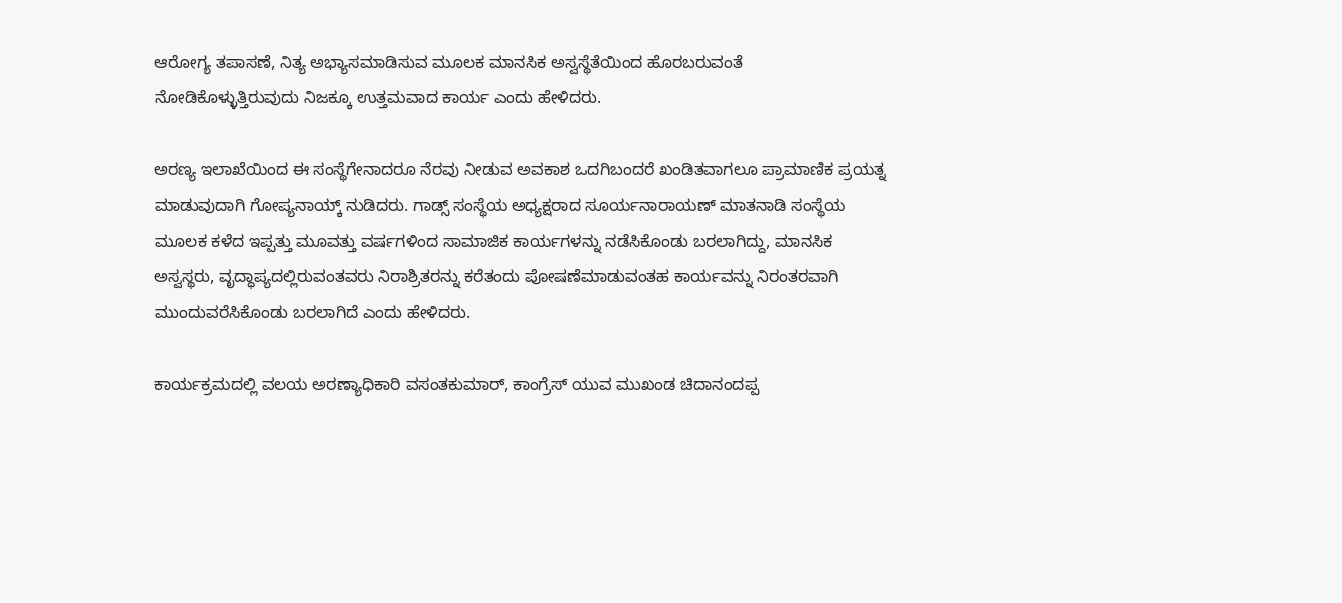ಆರೋಗ್ಯ ತಪಾಸಣೆ, ನಿತ್ಯ ಅಭ್ಯಾಸಮಾಡಿಸುವ ಮೂಲಕ ಮಾನಸಿಕ ಅಸ್ವಸ್ಥೆತೆಯಿಂದ ಹೊರಬರುವಂತೆ ನೋಡಿಕೊಳ್ಳುತ್ತಿರುವುದು ನಿಜಕ್ಕೂ ಉತ್ತಮವಾದ ಕಾರ್ಯ ಎಂದು ಹೇಳಿದರು.

ಅರಣ್ಯ ಇಲಾಖೆಯಿಂದ ಈ ಸಂಸ್ಥೆಗೇನಾದರೂ ನೆರವು ನೀಡುವ ಅವಕಾಶ ಒದಗಿಬಂದರೆ ಖಂಡಿತವಾಗಲೂ ಪ್ರಾಮಾಣಿಕ ಪ್ರಯತ್ನ ಮಾಡುವುದಾಗಿ ಗೋಪ್ಯನಾಯ್ಕ್ ನುಡಿದರು. ಗಾಡ್ಸ್ ಸಂಸ್ಥೆಯ ಅಧ್ಯಕ್ಷರಾದ ಸೂರ್ಯನಾರಾಯಣ್ ಮಾತನಾಡಿ ಸಂಸ್ಥೆಯ ಮೂಲಕ ಕಳೆದ ಇಪ್ಪತ್ತು ಮೂವತ್ತು ವರ್ಷಗಳಿಂದ ಸಾಮಾಜಿಕ ಕಾರ್ಯಗಳನ್ನು ನಡೆಸಿಕೊಂಡು ಬರಲಾಗಿದ್ದು, ಮಾನಸಿಕ ಅಸ್ವಸ್ಥರು, ವೃದ್ಧಾಪ್ಯದಲ್ಲಿರುವಂತವರು ನಿರಾಶ್ರಿತರನ್ನು ಕರೆತಂದು ಪೋಷಣೆಮಾಡುವಂತಹ ಕಾರ್ಯವನ್ನು ನಿರಂತರವಾಗಿ ಮುಂದುವರೆಸಿಕೊಂಡು ಬರಲಾಗಿದೆ ಎಂದು ಹೇಳಿದರು.

ಕಾರ್ಯಕ್ರಮದಲ್ಲಿ ವಲಯ ಅರಣ್ಯಾಧಿಕಾರಿ ವಸಂತಕುಮಾರ್, ಕಾಂಗ್ರೆಸ್ ಯುವ ಮುಖಂಡ ಚಿದಾನಂದಪ್ಪ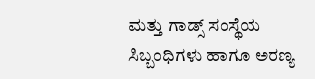ಮತ್ತು ಗಾಡ್ಸ್ ಸಂಸ್ಥೆಯ ಸಿಬ್ಬಂಧಿಗಳು ಹಾಗೂ ಅರಣ್ಯ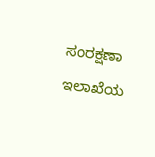ಸಂರಕ್ಷಣಾ ಇಲಾಖೆಯ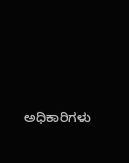ಅಧಿಕಾರಿಗಳು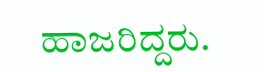ಹಾಜರಿದ್ದರು.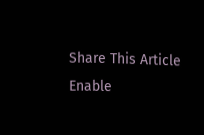Share This Article
Enable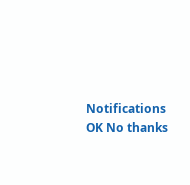Notifications OK No thanks